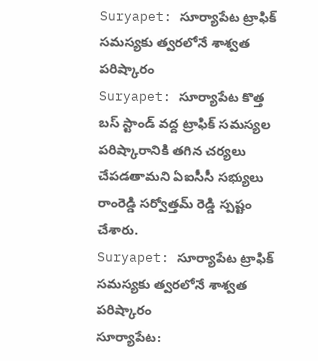Suryapet: సూర్యాపేట ట్రాఫిక్ సమస్యకు త్వరలోనే శాశ్వత పరిష్కారం
Suryapet: సూర్యాపేట కొత్త బస్ స్టాండ్ వద్ద ట్రాఫిక్ సమస్యల పరిష్కారానికి తగిన చర్యలు చేపడతామని ఏఐసీసీ సభ్యులు రాంరెడ్డి సర్వోత్తమ్ రెడ్డి స్పష్టం చేశారు.
Suryapet: సూర్యాపేట ట్రాఫిక్ సమస్యకు త్వరలోనే శాశ్వత పరిష్కారం
సూర్యాపేట: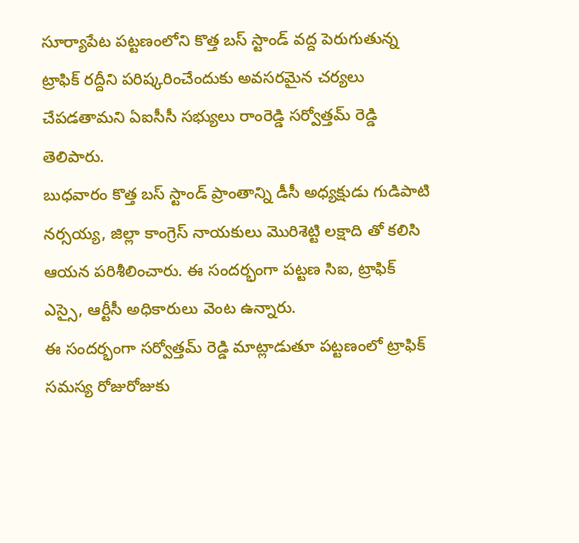సూర్యాపేట పట్టణంలోని కొత్త బస్ స్టాండ్ వద్ద పెరుగుతున్న ట్రాఫిక్ రద్దీని పరిష్కరించేందుకు అవసరమైన చర్యలు చేపడతామని ఏఐసీసీ సభ్యులు రాంరెడ్డి సర్వోత్తమ్ రెడ్డి తెలిపారు.
బుధవారం కొత్త బస్ స్టాండ్ ప్రాంతాన్ని డీసీ అధ్యక్షుడు గుడిపాటి నర్సయ్య, జిల్లా కాంగ్రెస్ నాయకులు మొరిశెట్టి లక్షాది తో కలిసి ఆయన పరిశీలించారు. ఈ సందర్భంగా పట్టణ సిఐ, ట్రాఫిక్ ఎస్సై, ఆర్టీసీ అధికారులు వెంట ఉన్నారు.
ఈ సందర్భంగా సర్వోత్తమ్ రెడ్డి మాట్లాడుతూ పట్టణంలో ట్రాఫిక్ సమస్య రోజురోజుకు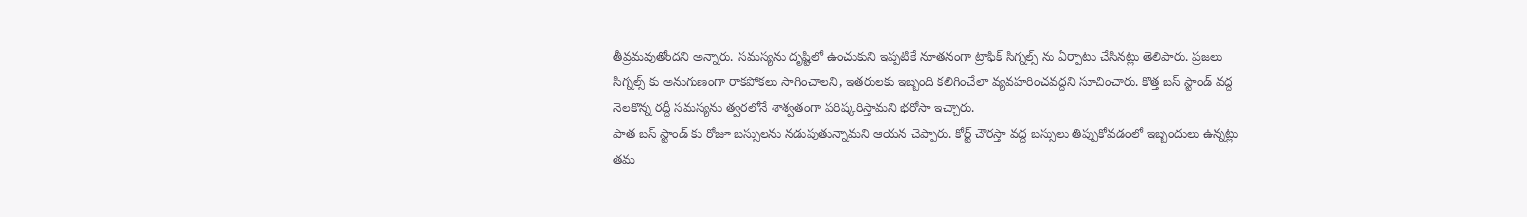తీవ్రమవుతోందని అన్నారు. సమస్యను దృష్టిలో ఉంచుకుని ఇప్పటికే నూతనంగా ట్రాఫిక్ సిగ్నల్స్ ను ఏర్పాటు చేసినట్లు తెలిపారు. ప్రజలు సిగ్నల్స్ కు అనుగుణంగా రాకపోకలు సాగించాలని, ఇతరులకు ఇబ్బంది కలిగించేలా వ్యవహరించవద్దని సూచించారు. కొత్త బస్ స్టాండ్ వద్ద నెలకొన్న రద్దీ సమస్యను త్వరలోనే శాశ్వతంగా పరిష్కరిస్తామని భరోసా ఇచ్చారు.
పాత బస్ స్టాండ్ కు రోజూ బస్సులను నడుపుతున్నామని ఆయన చెప్పారు. కోర్ట్ చౌరస్తా వద్ద బస్సులు తిప్పుకోవడంలో ఇబ్బందులు ఉన్నట్లు తమ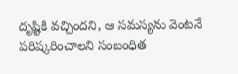దృష్టికి వచ్చిందని, ఆ సమస్యను వెంటనే పరిష్కరించాలని సంబంధిత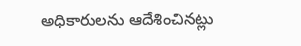అధికారులను ఆదేశించినట్లు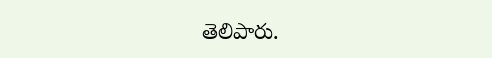తెలిపారు.